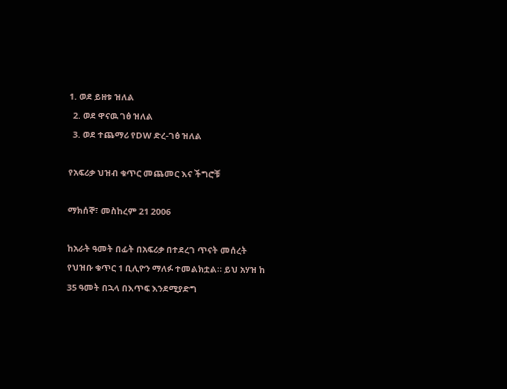1. ወደ ይዘቱ ዝለል
  2. ወደ ዋናዉ ገፅ ዝለል
  3. ወደ ተጨማሪ የDW ድረ-ገፅ ዝለል

የአፍሪቃ ህዝብ ቁጥር መጨመር እና ችግሮቹ

ማክሰኞ፣ መስከረም 21 2006

ከአራት ዓመት በፊት በአፍሪቃ በተደረገ ጥናት መሰረት የህዝቡ ቁጥር 1 ቢሊዮን ማለፉ ተመልክቷል። ይህ አሃዝ ከ 35 ዓመት በኋላ በእጥፍ እንደሚያድግ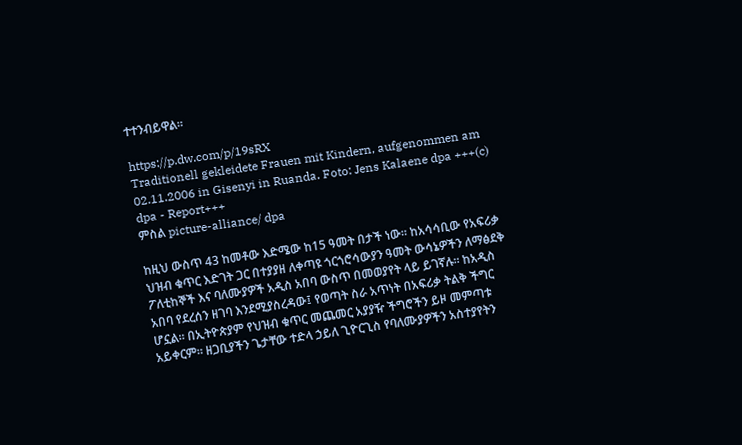ተተንብይዋል።

https://p.dw.com/p/19sRX
Traditionell gekleidete Frauen mit Kindern, aufgenommen am 02.11.2006 in Gisenyi in Ruanda. Foto: Jens Kalaene dpa +++(c) dpa - Report+++
ምስል picture-alliance/ dpa

ከዚህ ውስጥ 43 ከመቶው እድሜው ከ15 ዓመት በታች ነው። ከአሳሳቢው የአፍሪቃ ህዝብ ቁጥር እድገት ጋር በተያያዘ ለቀጣዩ ጎርጎሮሳውያን ዓመት ውሳኔዎችን ለማፅደቅ ፖለቲከኞች እና ባለሙያዎች አዲስ አበባ ውስጥ በመወያየት ላይ ይገኛሉ። ከአዲስ አበባ የደረሰን ዘገባ እንደሚያስረዳው፤ የወጣት ስራ አጥነት በአፍሪቃ ትልቅ ችግር ሆኗል። በኢትዮጵያም የህዝብ ቁጥር መጨመር አያያዥ ችግሮችን ይዞ መምጣቱ አይቀርም። ዘጋቢያችን ጌታቸው ተድላ ኃይለ ጊዮርጊስ የባለሙያዎችን አስተያየትን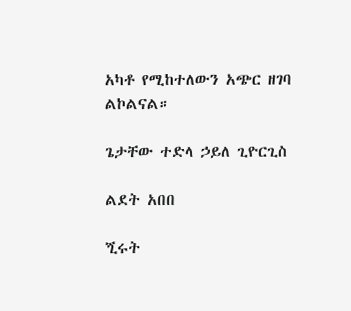አካቶ የሚከተለውን አጭር ዘገባ ልኮልናል።

ጌታቸው ተድላ ኃይለ ጊዮርጊስ

ልደት አበበ

ጚሩት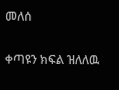መለሰ

ቀጣዩን ክፍል ዝለለዉ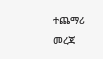ተጨማሪ መረጃ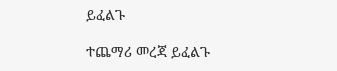ይፈልጉ

ተጨማሪ መረጃ ይፈልጉ